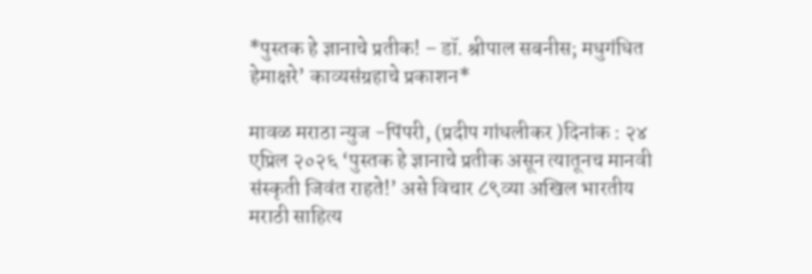*पुस्तक हे ज्ञानाचे प्रतीक! – डॉ. श्रीपाल सबनीस; मधुगंधित हेमाक्षरे’ काव्यसंग्रहाचे प्रकाशन*

मावळ मराठा न्युज -पिंपरी, (प्रदीप गांधलीकर )दिनांक : २४ एप्रिल २०२६ ‘पुस्तक हे ज्ञानाचे प्रतीक असून त्यातूनच मानवी संस्कृती जिवंत राहते!’ असे विचार ८९व्या अखिल भारतीय मराठी साहित्य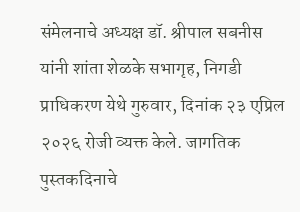संमेलनाचे अध्यक्ष डॉ. श्रीपाल सबनीस यांनी शांता शेळके सभागृह, निगडी प्राधिकरण येथे गुरुवार, दिनांक २३ एप्रिल २०२६ रोजी व्यक्त केले. जागतिक पुस्तकदिनाचे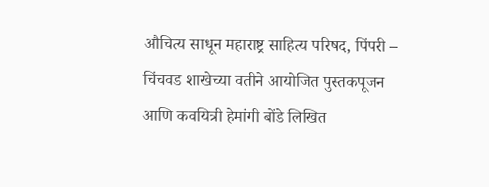औचित्य साधून महाराष्ट्र साहित्य परिषद, पिंपरी – चिंचवड शाखेच्या वतीने आयोजित पुस्तकपूजन आणि कवयित्री हेमांगी बोंडे लिखित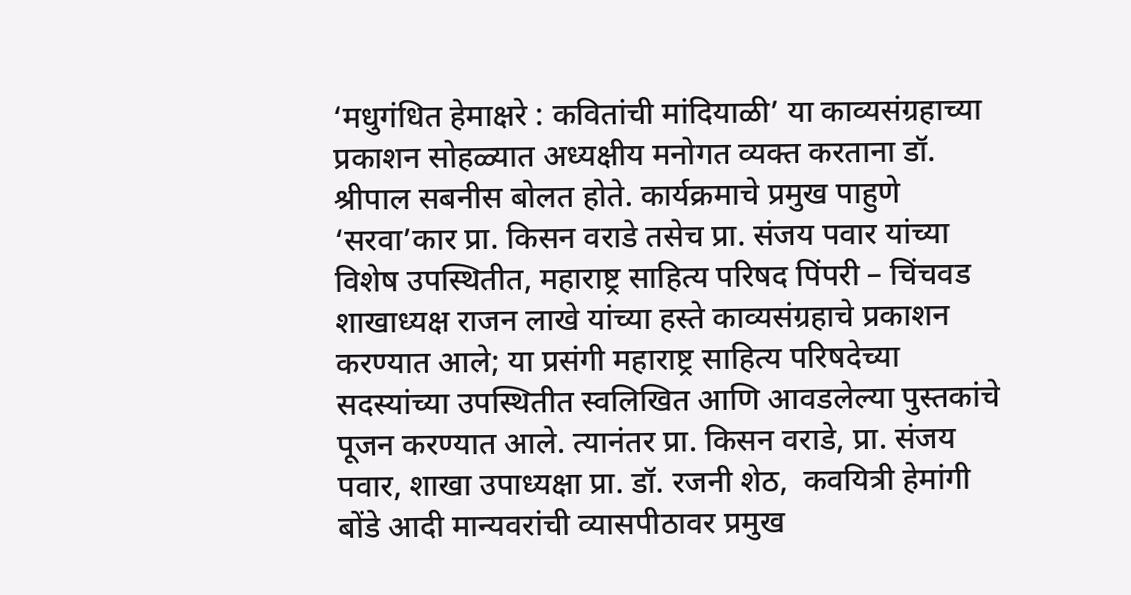‘मधुगंधित हेमाक्षरे : कवितांची मांदियाळी’ या काव्यसंग्रहाच्या प्रकाशन सोहळ्यात अध्यक्षीय मनोगत व्यक्त करताना डॉ. श्रीपाल सबनीस बोलत होते. कार्यक्रमाचे प्रमुख पाहुणे ‘सरवा’कार प्रा. किसन वराडे तसेच प्रा. संजय पवार यांच्या विशेष उपस्थितीत, महाराष्ट्र साहित्य परिषद पिंपरी – चिंचवड शाखाध्यक्ष राजन लाखे यांच्या हस्ते काव्यसंग्रहाचे प्रकाशन करण्यात आले; या प्रसंगी महाराष्ट्र साहित्य परिषदेच्या सदस्यांच्या उपस्थितीत स्वलिखित आणि आवडलेल्या पुस्तकांचे पूजन करण्यात आले. त्यानंतर प्रा. किसन वराडे, प्रा. संजय पवार, शाखा उपाध्यक्षा प्रा. डॉ. रजनी शेठ,  कवयित्री हेमांगी बोंडे आदी मान्यवरांची व्यासपीठावर प्रमुख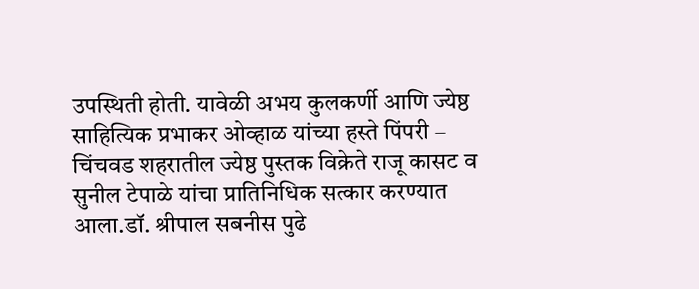उपस्थिती होती. यावेळी अभय कुलकर्णी आणि ज्येष्ठ साहित्यिक प्रभाकर ओव्हाळ यांच्या हस्ते पिंपरी – चिंचवड शहरातील ज्येष्ठ पुस्तक विक्रेते राजू कासट व सुनील टेपाळे यांचा प्रातिनिधिक सत्कार करण्यात आला.डॉ. श्रीपाल सबनीस पुढे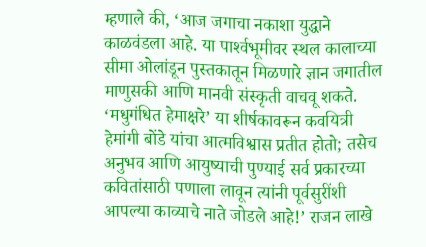म्हणाले की, ‘आज जगाचा नकाशा युद्धाने काळवंडला आहे. या पार्श्‍वभूमीवर स्थल कालाच्या सीमा ओलांडून पुस्तकातून मिळणारे ज्ञान जगातील माणुसकी आणि मानवी संस्कृती वाचवू शकते. ‘मधुगंधित हेमाक्षरे’ या शीर्षकावरून कवयित्री हेमांगी बोंडे यांचा आत्मविश्वास प्रतीत होतो; तसेच अनुभव आणि आयुष्याची पुण्याई सर्व प्रकारच्या कवितांसाठी पणाला लावून त्यांनी पूर्वसुरींशी आपल्या काव्याचे नाते जोडले आहे!’ राजन लाखे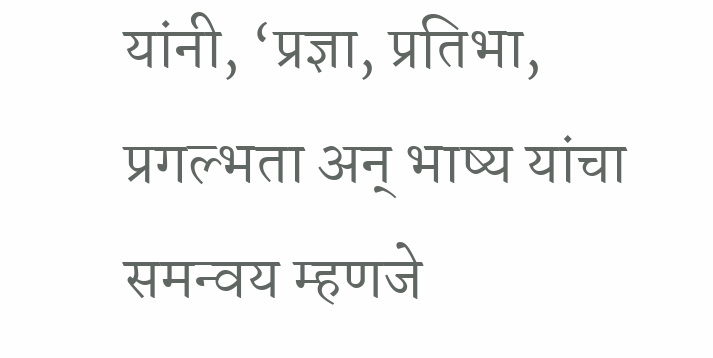यांनी, ‘प्रज्ञा, प्रतिभा, प्रगल्भता अन् भाष्य यांचा समन्वय म्हणजे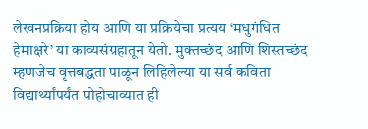लेखनप्रक्रिया होय आणि या प्रक्रियेचा प्रत्यय ‘मधुगंधित हेमाक्षरे’ या काव्यसंग्रहातून येतो. मुक्तच्छंद आणि शिस्तच्छंद म्हणजेच वृत्तबद्धता पाळून लिहिलेल्या या सर्व कविता विद्यार्थ्यांपर्यंत पोहोचाव्यात ही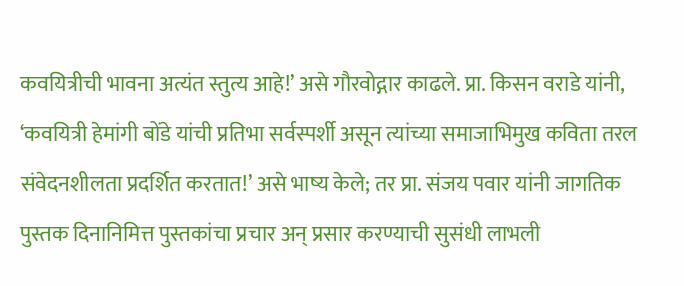कवयित्रीची भावना अत्यंत स्तुत्य आहे!’ असे गौरवोद्गार काढले. प्रा. किसन वराडे यांनी, ‘कवयित्री हेमांगी बोंडे यांची प्रतिभा सर्वस्पर्शी असून त्यांच्या समाजाभिमुख कविता तरल संवेदनशीलता प्रदर्शित करतात!’ असे भाष्य केले; तर प्रा. संजय पवार यांनी जागतिक पुस्तक दिनानिमित्त पुस्तकांचा प्रचार अन् प्रसार करण्याची सुसंधी लाभली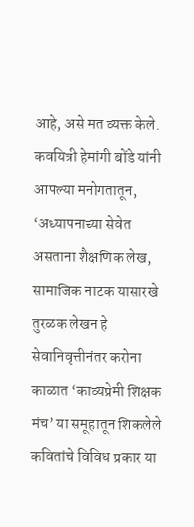आहे, असे मत व्यक्त केले. कवयित्री हेमांगी बोंडे यांनी आपल्या मनोगतातून, ‘अध्यापनाच्या सेवेत असताना शैक्षणिक लेख, सामाजिक नाटक यासारखे तुरळक लेखन हे सेवानिवृत्तीनंतर करोना काळात ‘काव्यप्रेमी शिक्षक मंच’ या समूहातून शिकलेले कवितांचे विविध प्रकार या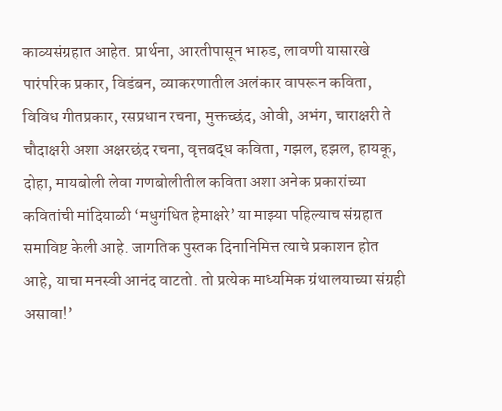काव्यसंग्रहात आहेत. प्रार्थना, आरतीपासून भारुड, लावणी यासारखे पारंपरिक प्रकार, विडंबन, व्याकरणातील अलंकार वापरून कविता, विविध गीतप्रकार, रसप्रधान रचना, मुक्तच्छंद, ओवी, अभंग, चाराक्षरी ते चौदाक्षरी अशा अक्षरछंद रचना, वृत्तबद्ध कविता, गझल, हझल, हायकू, दोहा, मायबोली लेवा गणबोलीतील कविता अशा अनेक प्रकारांच्या कवितांची मांदियाळी ‘मधुगंधित हेमाक्षरे’ या माझ्या पहिल्याच संग्रहात समाविष्ट केली आहे. जागतिक पुस्तक दिनानिमित्त त्याचे प्रकाशन होत आहे, याचा मनस्वी आनंद वाटतो. तो प्रत्येक माध्यमिक ग्रंथालयाच्या संग्रही असावा!’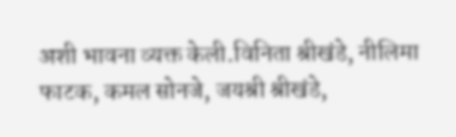अशी भावना व्यक्त केली.विनिता श्रीखंडे, नीलिमा फाटक, कमल सोनजे, जयश्री श्रीखंडे,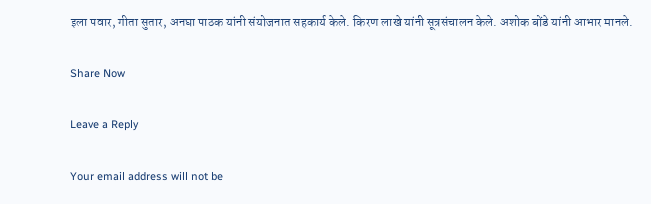इला पवार, गीता सुतार, अनघा पाठक यांनी संयोजनात सहकार्य केले. किरण लाखे यांनी सूत्रसंचालन केले. अशोक बोंडे यांनी आभार मानले.

Share Now

Leave a Reply

Your email address will not be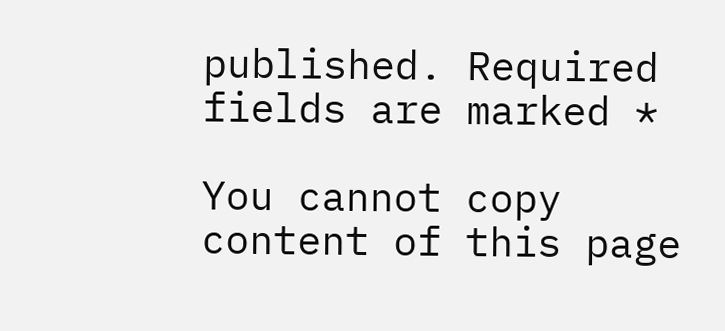published. Required fields are marked *

You cannot copy content of this page